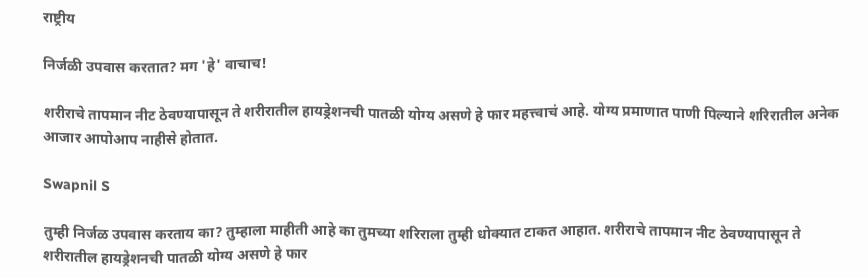राष्ट्रीय

निर्जळी उपवास करतात? मग 'हे' वाचाच!

शरीराचे तापमान नीट ठेवण्यापासून ते शरीरातील हायड्रेशनची पातळी योग्य असणे हे फार महत्त्वाचं आहे. योग्य प्रमाणात पाणी पिल्याने शरिरातील अनेक आजार आपोआप नाहीसे होतात.

Swapnil S

तुम्ही निर्जळ उपवास करताय का? तुम्हाला माहीती आहे का तुमच्या शरिराला तुम्ही धोक्यात टाकत आहात. शरीराचे तापमान नीट ठेवण्यापासून ते शरीरातील हायड्रेशनची पातळी योग्य असणे हे फार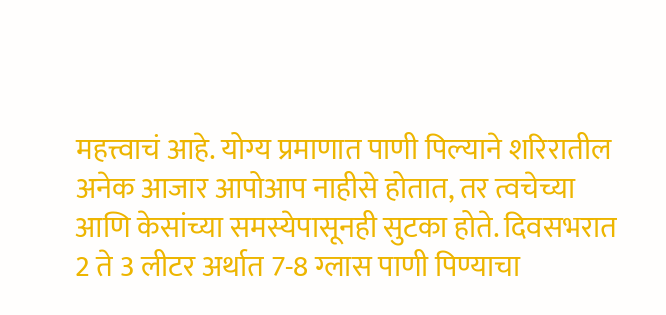महत्त्वाचं आहे. योग्य प्रमाणात पाणी पिल्याने शरिरातील अनेक आजार आपोआप नाहीसे होतात, तर त्वचेच्या आणि केसांच्या समस्येपासूनही सुटका होते. दिवसभरात 2 ते 3 लीटर अर्थात 7-8 ग्लास पाणी पिण्याचा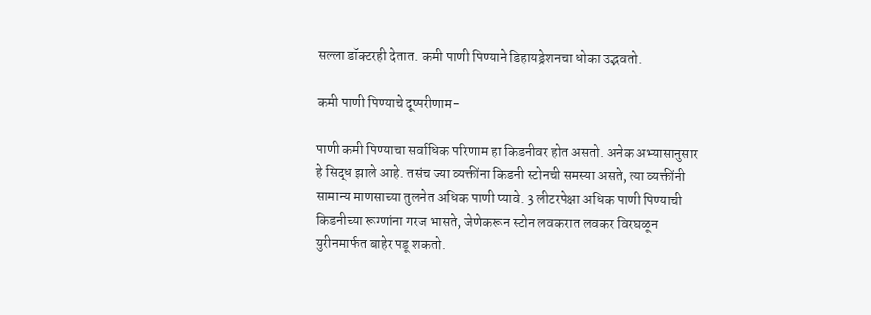सल्ला डॉक्टरही देतात. कमी पाणी पिण्याने डिहायड्रेशनचा धोका उद्भवतो.

कमी पाणी पिण्याचे दूष्परीणाम-

पाणी कमी पिण्याचा सर्वाधिक परिणाम हा किडनीवर होत असतो. अनेक अभ्यासानुसार हे सिद्ध झाले आहे. तसंच ज्या व्यक्तींना किडनी स्टोनची समस्या असते, त्या व्यक्तींनी सामान्य माणसाच्या तुलनेत अधिक पाणी प्यावे. 3 लीटरपेक्षा अधिक पाणी पिण्याची किडनीच्या रूग्णांना गरज भासते, जेणेकरून स्टोन लवकरात लवकर विरघळून युरीनमार्फत बाहेर पडू शकतो.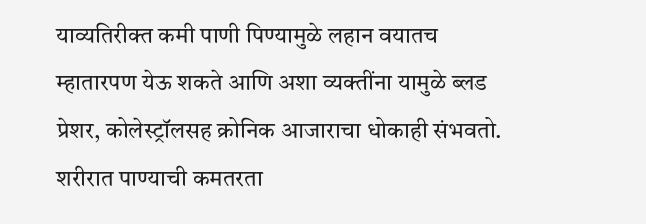याव्यतिरीक्त कमी पाणी पिण्यामुळे लहान वयातच म्हातारपण येऊ शकते आणि अशा व्यक्तींना यामुळे ब्लड प्रेशर, कोलेस्ट्रॉलसह क्रोनिक आजाराचा धोकाही संभवतो. शरीरात पाण्याची कमतरता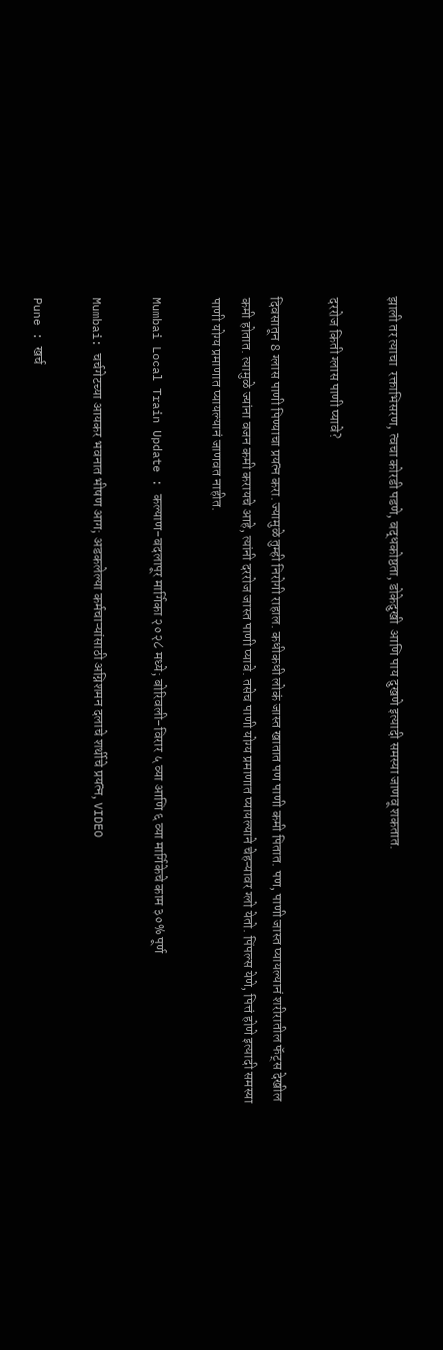झाली तर त्याचा  रक्ताभिसरण, त्वचा कोरडी पडणे, बद्धकोष्ठता, डोकेदुखी  आणि पाय दुखणे इत्यादी समस्या जाणवू शकतात.

दररोज किती ग्लास पाणी प्यावे?

दिवसातून 8 ग्लास पाणी पिण्याचा प्रयत्न करा. ज्यामुळे तुम्ही निरोगी राहाल. कधीकधी लोकं जास्त खातात पण पाणी कमी पितात. पण, पाणी जास्त प्यायल्यानं शरीरातील फॅट्स देखील कमी होतात. त्यामुळे ज्यांना वजन कमी करायचे आहे, त्यांनी दररोज जास्त पाणी प्यावे. तसेच पाणी योग्य प्रमाणात प्यायल्याने चेहऱ्यावर ग्लो येतो. पिंपल्स येणे, पित्तं होणे इत्यादी समस्या पाणी योग्य प्रमाणात प्यायल्यानं जाणवत नाहीत.

Mumbai Local Train Update : कल्याण-बदलापूर मार्गिका २०२८ मध्ये; बोरिवली-विरार ५ व्या आणि ६ व्या मार्गिकेचे काम ३०% पूर्ण

Mumbai: चर्चगेटच्या आयकर भवनात भीषण आग; अडकलेल्या कर्मचाऱ्यांसाठी अग्निशमन दलाचे शर्थीचे प्रयत्न, VIDEO

Pune : खर्च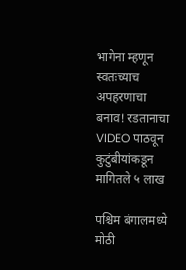भागेना म्हणून स्वतःच्याच अपहरणाचा बनाव! रडतानाचा VIDEO पाठवून कुटुंबीयांकडून मागितले ५ लाख

पश्चिम बंगालमध्ये मोठी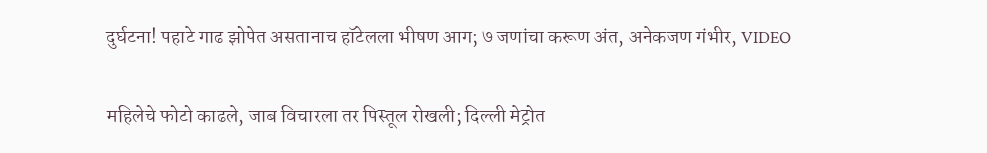दुर्घटना! पहाटे गाढ झोपेत असतानाच हॉटेलला भीषण आग; ७ जणांचा करूण अंत, अनेकजण गंभीर, VIDEO

महिलेचे फोटो काढले, जाब विचारला तर पिस्तूल रोखली; दिल्ली मेट्रोत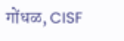गोंधळ, CISF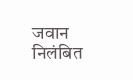जवान निलंबित